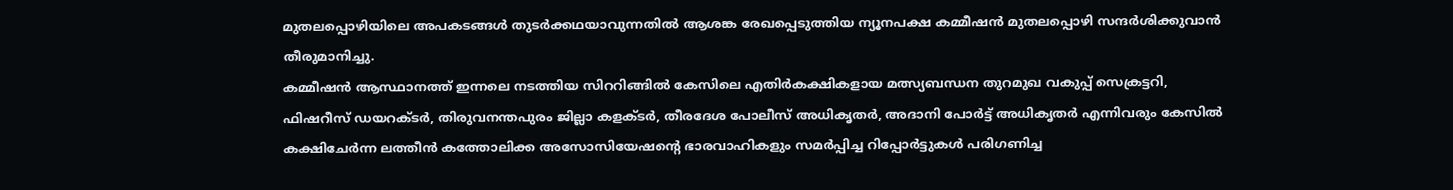മുതലപ്പൊഴിയിലെ അപകടങ്ങൾ തുടർക്കഥയാവുന്നതിൽ ആശങ്ക രേഖപ്പെടുത്തിയ ന്യൂനപക്ഷ കമ്മീഷൻ മുതലപ്പൊഴി സന്ദർശിക്കുവാൻ തീരുമാനിച്ചു.
കമ്മീഷൻ ആസ്ഥാനത്ത് ഇന്നലെ നടത്തിയ സിററിങ്ങിൽ കേസിലെ എതിർകക്ഷികളായ മത്സ്യബന്ധന തുറമുഖ വകുപ്പ് സെക്രട്ടറി, ഫിഷറീസ് ഡയറക്ടർ, തിരുവനന്തപുരം ജില്ലാ കളക്ടർ, തീരദേശ പോലീസ് അധികൃതർ, അദാനി പോർട്ട് അധികൃതർ എന്നിവരും കേസിൽ കക്ഷിചേർന്ന ലത്തീൻ കത്തോലിക്ക അസോസിയേഷൻ്റെ ഭാരവാഹികളും സമർപ്പിച്ച റിപ്പോർട്ടുകൾ പരിഗണിച്ച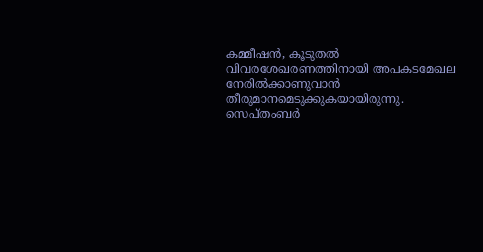കമ്മീഷൻ, കൂടുതൽ വിവരശേഖരണത്തിനായി അപകടമേഖല നേരിൽക്കാണുവാൻ തീരുമാനമെടുക്കുകയായിരുന്നു.
സെപ്തംബർ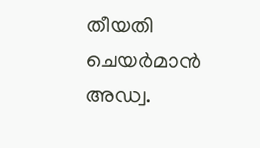തീയതി ചെയർമാൻ അഡ്വ.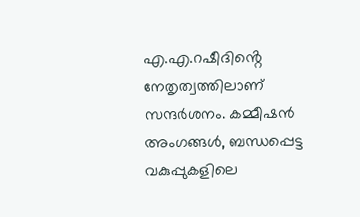എ.എ.റഷീദിൻ്റെ നേതൃത്വത്തിലാണ് സന്ദർശനം. കമ്മീഷൻ അംഗങ്ങൾ, ബന്ധപ്പെട്ട വകുപ്പുകളിലെ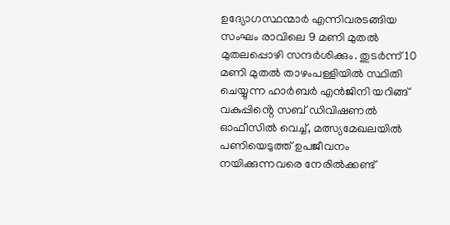ഉദ്യോഗസ്ഥന്മാർ എന്നിവരടങ്ങിയ സംഘം രാവിലെ 9 മണി മുതൽ മുതലപ്പൊഴി സന്ദർശിക്കും. തുടർന്ന് 10 മണി മുതൽ താഴംപള്ളിയിൽ സ്ഥിതി ചെയ്യുന്ന ഹാർബർ എൻജിനി യറിങ്ങ് വകുപ്പിൻ്റെ സബ് ഡിവിഷണൽ ഓഫീസിൽ വെച്ച്, മത്സ്യമേഖലയിൽ പണിയെടുത്ത് ഉപജീവനം നയിക്കുന്നവരെ നേരിൽക്കണ്ട്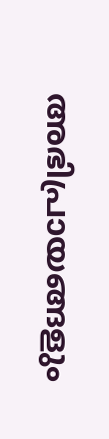അഭിപ്രായങ്ങളും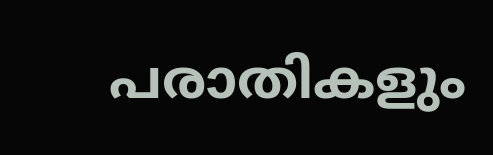പരാതികളും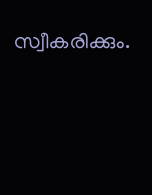സ്വീകരിക്കും.